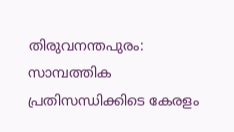തിരുവനന്തപുരം: സാമ്പത്തിക പ്രതിസന്ധിക്കിടെ കേരളം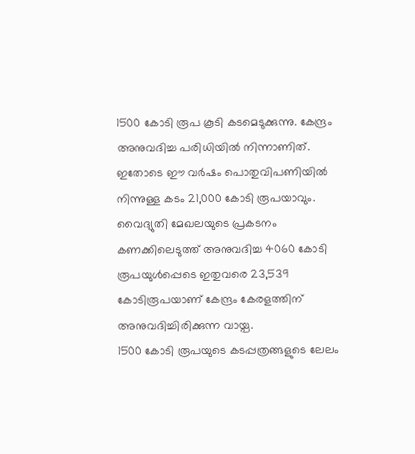1500 കോടി രൂപ കൂടി കടമെടുക്കുന്നു. കേന്ദ്രം അനുവദിച്ച പരിധിയിൽ നിന്നാണിത്. ഇതോടെ ഈ വർഷം പൊതുവിപണിയിൽ നിന്നുള്ള കടം 21,000 കോടി രൂപയാവും.
വൈദ്യുതി മേഖലയുടെ പ്രകടനം കണക്കിലെടുത്ത് അനുവദിച്ച 4060 കോടി രൂപയുൾപ്പെടെ ഇതുവരെ 23,539 കോടിരൂപയാണ് കേന്ദ്രം കേരളത്തിന് അനുവദിച്ചിരിക്കുന്ന വായ്പ.
1500 കോടി രൂപയുടെ കടപ്പത്രങ്ങളുടെ ലേലം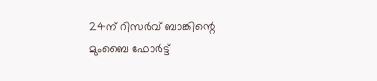24ന് റിസർവ് ബാങ്കിന്റെ മുംബൈ ഫോർട്ട്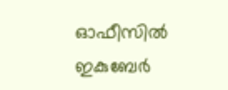ഓഫീസിൽ ഇകുബേർ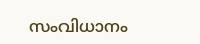സംവിധാനം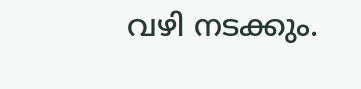വഴി നടക്കും.